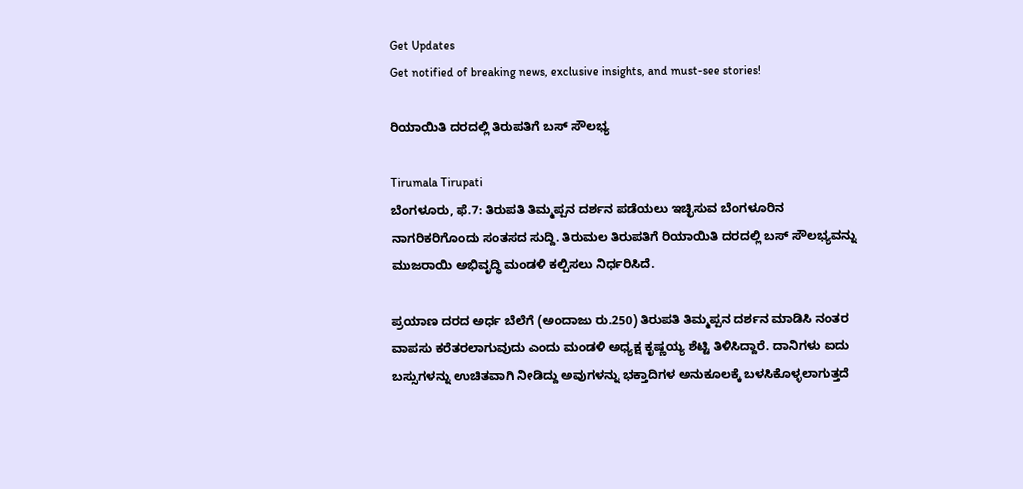Get Updates
Get notified of breaking news, exclusive insights, and must-see stories!

ರಿಯಾಯಿತಿ ದರದಲ್ಲಿ ತಿರುಪತಿಗೆ ಬಸ್ ಸೌಲಭ್ಯ

Tirumala Tirupati
ಬೆಂಗಳೂರು, ಫೆ.7: ತಿರುಪತಿ ತಿಮ್ಮಪ್ಪನ ದರ್ಶನ ಪಡೆಯಲು ಇಚ್ಛಿಸುವ ಬೆಂಗಳೂರಿನ ನಾಗರಿಕರಿಗೊಂದು ಸಂತಸದ ಸುದ್ದಿ. ತಿರುಮಲ ತಿರುಪತಿಗೆ ರಿಯಾಯಿತಿ ದರದಲ್ಲಿ ಬಸ್ ಸೌಲಭ್ಯವನ್ನು ಮುಜರಾಯಿ ಅಭಿವೃದ್ಧಿ ಮಂಡಳಿ ಕಲ್ಪಿಸಲು ನಿರ್ಧರಿಸಿದೆ.

ಪ್ರಯಾಣ ದರದ ಅರ್ಧ ಬೆಲೆಗೆ (ಅಂದಾಜು ರು.250) ತಿರುಪತಿ ತಿಮ್ಮಪ್ಪನ ದರ್ಶನ ಮಾಡಿಸಿ ನಂತರ ವಾಪಸು ಕರೆತರಲಾಗುವುದು ಎಂದು ಮಂಡಳಿ ಅಧ್ಯಕ್ಷ ಕೃಷ್ಣಯ್ಯ ಶೆಟ್ಟಿ ತಿಳಿಸಿದ್ದಾರೆ. ದಾನಿಗಳು ಐದು ಬಸ್ಸುಗಳನ್ನು ಉಚಿತವಾಗಿ ನೀಡಿದ್ದು ಅವುಗಳನ್ನು ಭಕ್ತಾದಿಗಳ ಅನುಕೂಲಕ್ಕೆ ಬಳಸಿಕೊಳ್ಳಲಾಗುತ್ತದೆ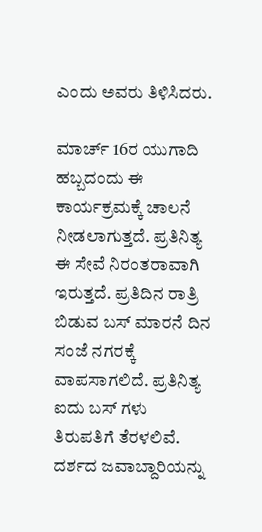ಎಂದು ಅವರು ತಿಳಿಸಿದರು.

ಮಾರ್ಚ್ 16ರ ಯುಗಾದಿ ಹಬ್ಬದಂದು ಈ ಕಾರ್ಯಕ್ರಮಕ್ಕೆ ಚಾಲನೆ ನೀಡಲಾಗುತ್ತದೆ. ಪ್ರತಿನಿತ್ಯ ಈ ಸೇವೆ ನಿರಂತರಾವಾಗಿ ಇರುತ್ತದೆ. ಪ್ರತಿದಿನ ರಾತ್ರಿ ಬಿಡುವ ಬಸ್ ಮಾರನೆ ದಿನ ಸಂಜೆ ನಗರಕ್ಕೆ ವಾಪಸಾಗಲಿದೆ. ಪ್ರತಿನಿತ್ಯ ಐದು ಬಸ್ ಗಳು ತಿರುಪತಿಗೆ ತೆರಳಲಿವೆ. ದರ್ಶದ ಜವಾಬ್ದಾರಿಯನ್ನು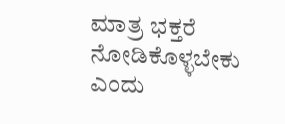ಮಾತ್ರ ಭಕ್ತರೆ ನೋಡಿಕೊಳ್ಳಬೇಕು ಎಂದು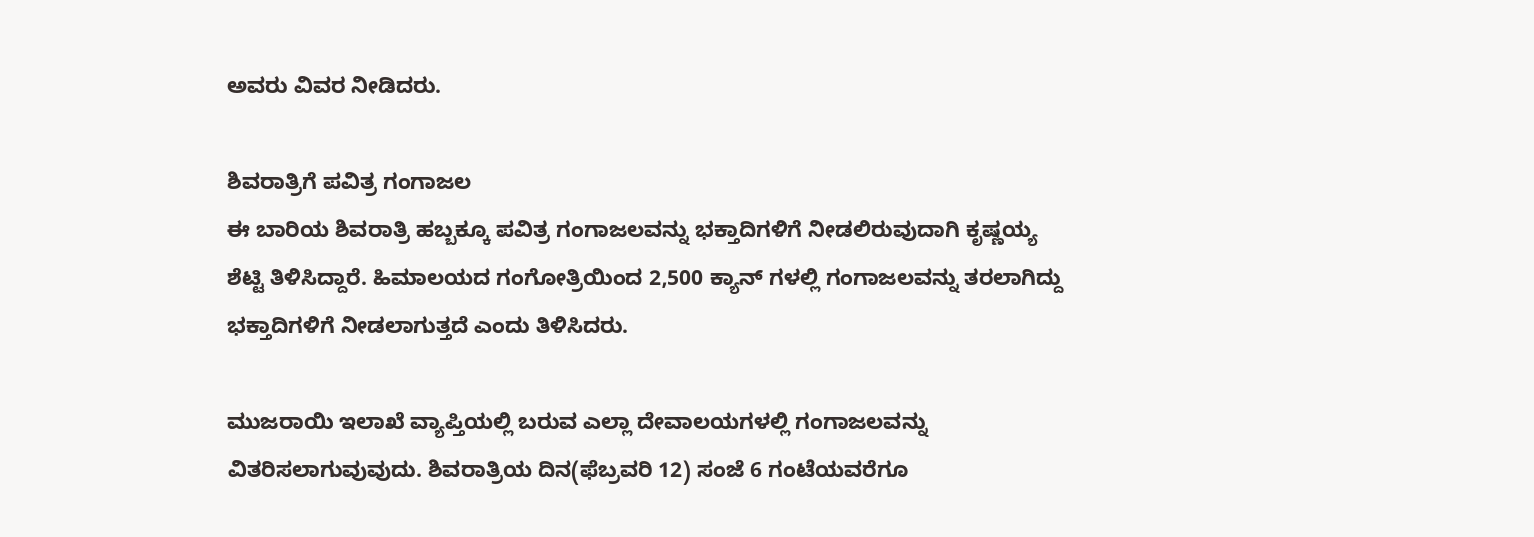ಅವರು ವಿವರ ನೀಡಿದರು.

ಶಿವರಾತ್ರಿಗೆ ಪವಿತ್ರ ಗಂಗಾಜಲ
ಈ ಬಾರಿಯ ಶಿವರಾತ್ರಿ ಹಬ್ಬಕ್ಕೂ ಪವಿತ್ರ ಗಂಗಾಜಲವನ್ನು ಭಕ್ತಾದಿಗಳಿಗೆ ನೀಡಲಿರುವುದಾಗಿ ಕೃಷ್ಣಯ್ಯ ಶೆಟ್ಟಿ ತಿಳಿಸಿದ್ದಾರೆ. ಹಿಮಾಲಯದ ಗಂಗೋತ್ರಿಯಿಂದ 2,500 ಕ್ಯಾನ್ ಗಳಲ್ಲಿ ಗಂಗಾಜಲವನ್ನು ತರಲಾಗಿದ್ದು ಭಕ್ತಾದಿಗಳಿಗೆ ನೀಡಲಾಗುತ್ತದೆ ಎಂದು ತಿಳಿಸಿದರು.

ಮುಜರಾಯಿ ಇಲಾಖೆ ವ್ಯಾಪ್ತಿಯಲ್ಲಿ ಬರುವ ಎಲ್ಲಾ ದೇವಾಲಯಗಳಲ್ಲಿ ಗಂಗಾಜಲವನ್ನು ವಿತರಿಸಲಾಗುವುವುದು. ಶಿವರಾತ್ರಿಯ ದಿನ(ಫೆಬ್ರವರಿ 12) ಸಂಜೆ 6 ಗಂಟೆಯವರೆಗೂ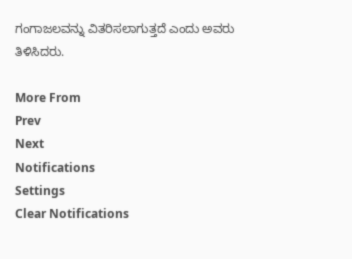ಗಂಗಾಜಲವನ್ನು ವಿತರಿಸಲಾಗುತ್ತದೆ ಎಂದು ಅವರು ತಿಳಿಸಿದರು.

More From
Prev
Next
Notifications
Settings
Clear Notifications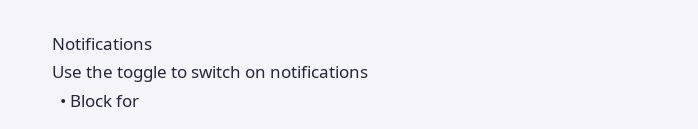Notifications
Use the toggle to switch on notifications
  • Block for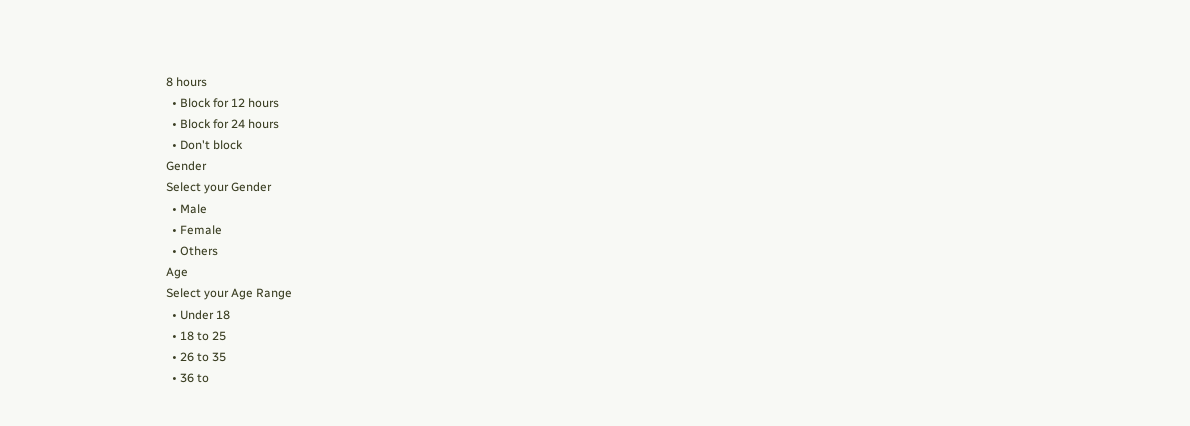8 hours
  • Block for 12 hours
  • Block for 24 hours
  • Don't block
Gender
Select your Gender
  • Male
  • Female
  • Others
Age
Select your Age Range
  • Under 18
  • 18 to 25
  • 26 to 35
  • 36 to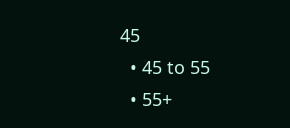45
  • 45 to 55
  • 55+